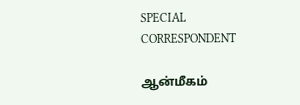SPECIAL CORRESPONDENT

ஆன்மீகம்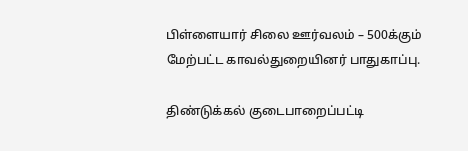பிள்ளையார் சிலை ஊர்வலம் – 500க்கும் மேற்பட்ட காவல்துறையினர் பாதுகாப்பு.

திண்டுக்கல் குடைபாறைப்பட்டி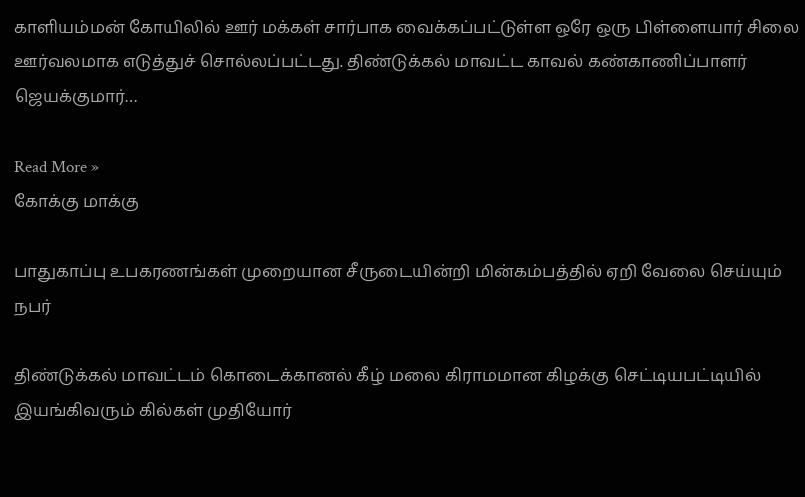காளியம்மன் கோயிலில் ஊர் மக்கள் சார்பாக வைக்கப்பட்டுள்ள ஒரே ஒரு பிள்ளையார் சிலை ஊர்வலமாக எடுத்துச் சொல்லப்பட்டது. திண்டுக்கல் மாவட்ட காவல் கண்காணிப்பாளர் ஜெயக்குமார்…

Read More »
கோக்கு மாக்கு

பாதுகாப்பு உபகரணங்கள் முறையான சீருடையின்றி மின்கம்பத்தில் ஏறி வேலை செய்யும் நபர்

திண்டுக்கல் மாவட்டம் கொடைக்கானல் கீழ் மலை கிராமமான கிழக்கு செட்டியபட்டியில் இயங்கிவரும் கில்கள் முதியோர்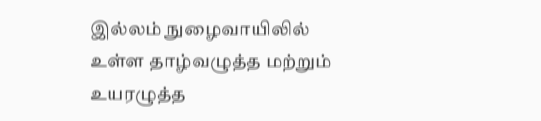இல்லம் நுழைவாயிலில் உள்ள தாழ்வழுத்த மற்றும் உயரழுத்த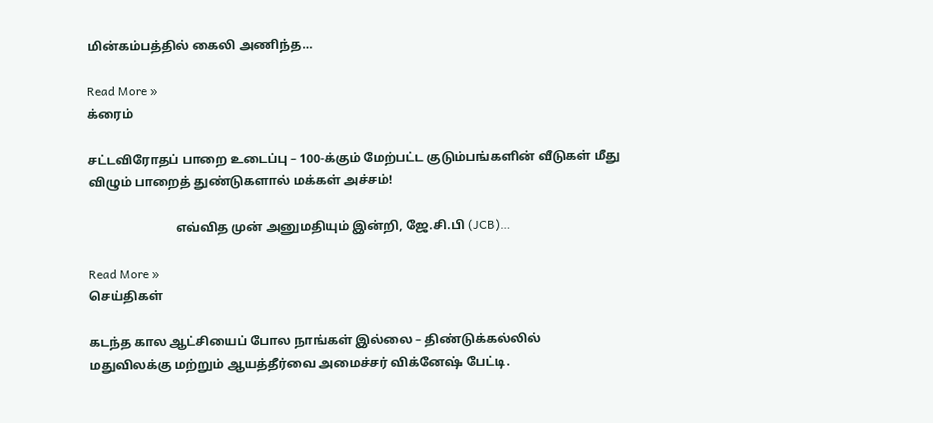மின்கம்பத்தில் கைலி அணிந்த…

Read More »
க்ரைம்

சட்டவிரோதப் பாறை உடைப்பு – 100-க்கும் மேற்பட்ட குடும்பங்களின் வீடுகள் மீது விழும் பாறைத் துண்டுகளால் மக்கள் அச்சம்!

                            எவ்வித முன் அனுமதியும் இன்றி, ஜே.சி.பி (JCB)…

Read More »
செய்திகள்

கடந்த கால ஆட்சியைப் போல நாங்கள் இல்லை – திண்டுக்கல்லில் மதுவிலக்கு மற்றும் ஆயத்தீர்வை அமைச்சர் விக்னேஷ் பேட்டி.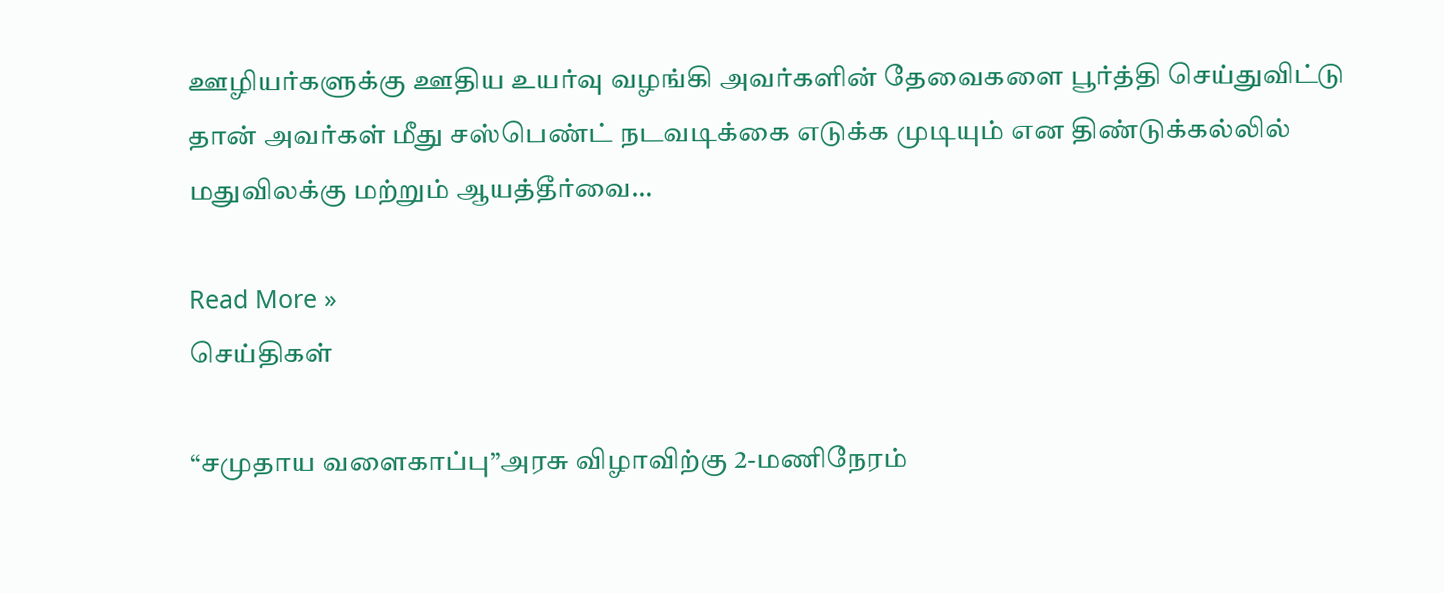ஊழியர்களுக்கு ஊதிய உயர்வு வழங்கி அவர்களின் தேவைகளை பூர்த்தி செய்துவிட்டு தான் அவர்கள் மீது சஸ்பெண்ட் நடவடிக்கை எடுக்க முடியும் என திண்டுக்கல்லில் மதுவிலக்கு மற்றும் ஆயத்தீர்வை…

Read More »
செய்திகள்

“சமுதாய வளைகாப்பு”அரசு விழாவிற்கு 2-மணிநேரம்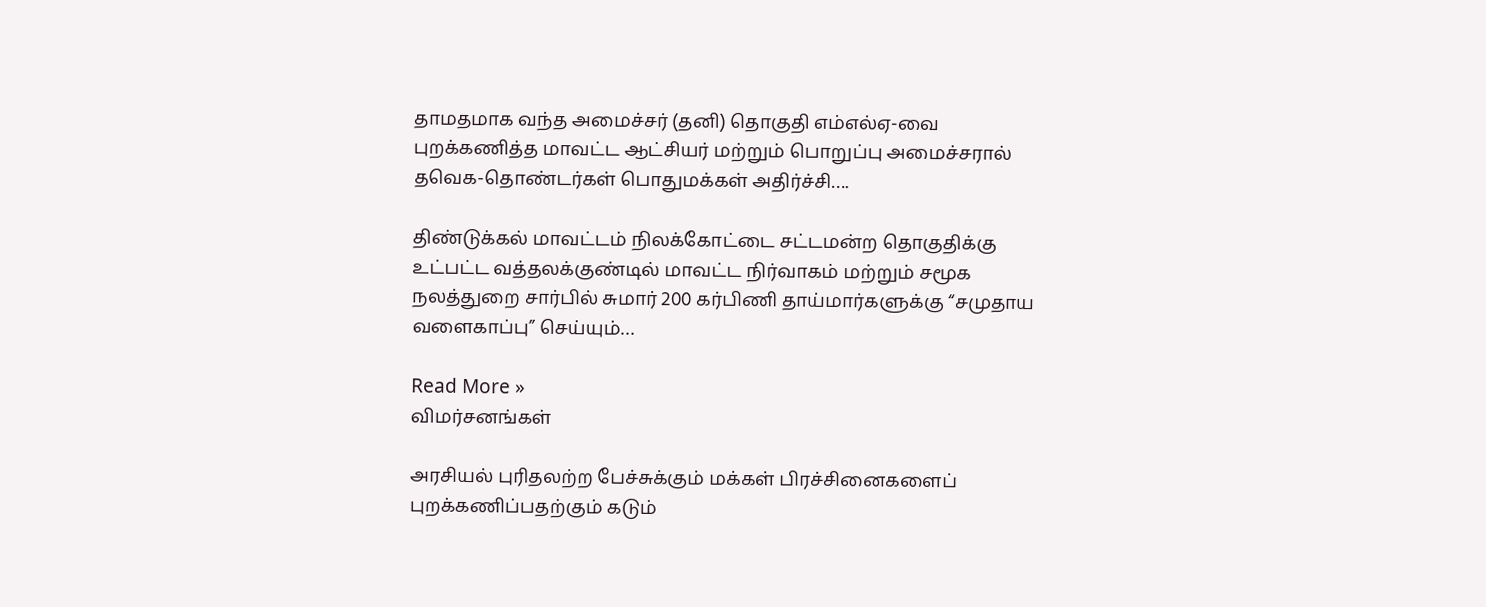தாமதமாக வந்த அமைச்சர் (தனி) தொகுதி எம்எல்ஏ-வை புறக்கணித்த மாவட்ட ஆட்சியர் மற்றும் பொறுப்பு அமைச்சரால் தவெக-தொண்டர்கள் பொதுமக்கள் அதிர்ச்சி….

திண்டுக்கல் மாவட்டம் நிலக்கோட்டை சட்டமன்ற தொகுதிக்கு உட்பட்ட வத்தலக்குண்டில் மாவட்ட நிர்வாகம் மற்றும் சமூக நலத்துறை சார்பில் சுமார் 200 கர்பிணி தாய்மார்களுக்கு “சமுதாய வளைகாப்பு” செய்யும்…

Read More »
விமர்சனங்கள்

அரசியல் புரிதலற்ற பேச்சுக்கும் மக்கள் பிரச்சினைகளைப் புறக்கணிப்பதற்கும் கடும்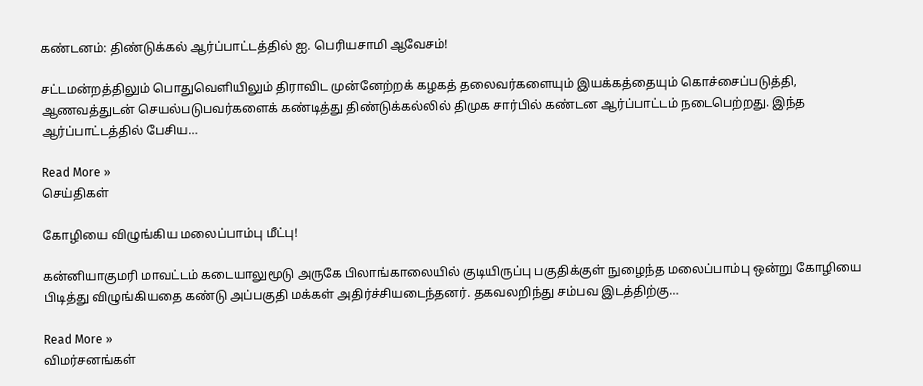கண்டனம்: திண்டுக்கல் ஆர்ப்பாட்டத்தில் ஐ. பெரியசாமி ஆவேசம்!

சட்டமன்றத்திலும் பொதுவெளியிலும் திராவிட முன்னேற்றக் கழகத் தலைவர்களையும் இயக்கத்தையும் கொச்சைப்படுத்தி, ஆணவத்துடன் செயல்படுபவர்களைக் கண்டித்து திண்டுக்கல்லில் திமுக சார்பில் கண்டன ஆர்ப்பாட்டம் நடைபெற்றது. இந்த ஆர்ப்பாட்டத்தில் பேசிய…

Read More »
செய்திகள்

கோழியை விழுங்கிய மலைப்பாம்பு மீட்பு!

கன்னியாகுமரி மாவட்டம் கடையாலுமூடு அருகே பிலாங்காலையில் குடியிருப்பு பகுதிக்குள் நுழைந்த மலைப்பாம்பு ஒன்று கோழியை பிடித்து விழுங்கியதை கண்டு அப்பகுதி மக்கள் அதிர்ச்சியடைந்தனர். தகவலறிந்து சம்பவ இடத்திற்கு…

Read More »
விமர்சனங்கள்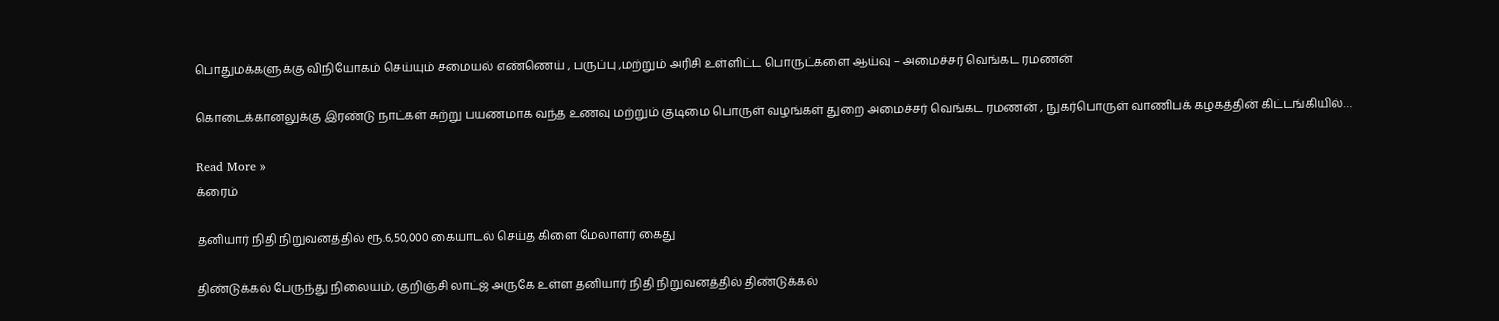பொதுமக்களுக்கு விநியோகம் செய்யும் சமையல் எண்ணெய் , பருப்பு ,மற்றும் அரிசி உள்ளிட்ட பொருட்களை ஆய்வு – அமைச்சர் வெங்கட ரமணன்

கொடைக்கானலுக்கு இரண்டு நாட்கள் சுற்று பயணமாக வந்த உணவு மற்றும் குடிமை பொருள் வழங்கள் துறை அமைச்சர் வெங்கட ரமணன் , நுகர்பொருள் வாணிபக் கழகத்தின் கிட்டங்கியில்…

Read More »
க்ரைம்

தனியார் நிதி நிறுவனத்தில் ரூ.6,50,000 கையாடல் செய்த கிளை மேலாளர் கைது

திண்டுக்கல் பேருந்து நிலையம், குறிஞ்சி லாட்ஜ் அருகே உள்ள தனியார் நிதி நிறுவனத்தில் திண்டுக்கல்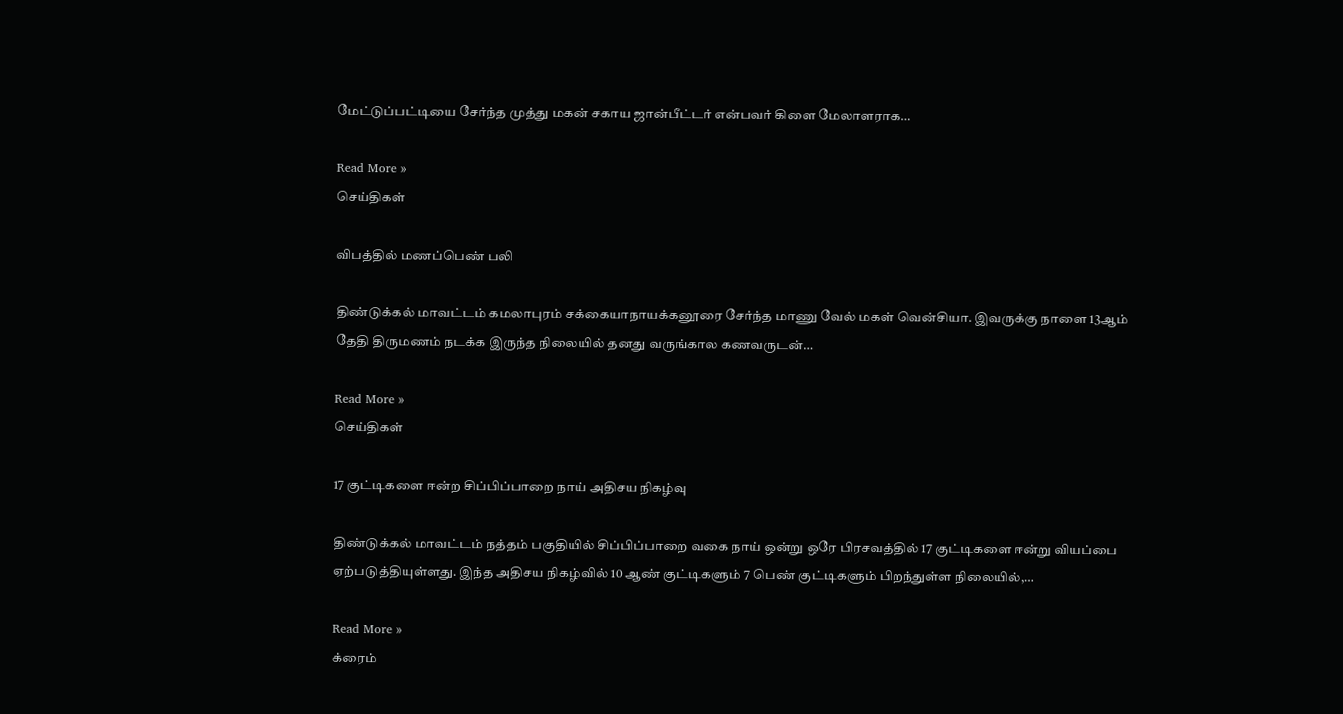மேட்டுப்பட்டியை சேர்ந்த முத்து மகன் சகாய ஜான்பீட்டர் என்பவர் கிளை மேலாளராக…

Read More »
செய்திகள்

விபத்தில் மணப்பெண் பலி

திண்டுக்கல் மாவட்டம் கமலாபுரம் சக்கையாநாயக்கனூரை சேர்ந்த மாணு வேல் மகள் வென்சியா. இவருக்கு நாளை 13ஆம் தேதி திருமணம் நடக்க இருந்த நிலையில் தனது வருங்கால கணவருடன்…

Read More »
செய்திகள்

17 குட்டிகளை ஈன்ற சிப்பிப்பாறை நாய் அதிசய நிகழ்வு

திண்டுக்கல் மாவட்டம் நத்தம் பகுதியில் சிப்பிப்பாறை வகை நாய் ஒன்று ஒரே பிரசவத்தில் 17 குட்டிகளை ஈன்று வியப்பை ஏற்படுத்தியுள்ளது. இந்த அதிசய நிகழ்வில் 10 ஆண் குட்டிகளும் 7 பெண் குட்டிகளும் பிறந்துள்ள நிலையில்,…

Read More »
க்ரைம்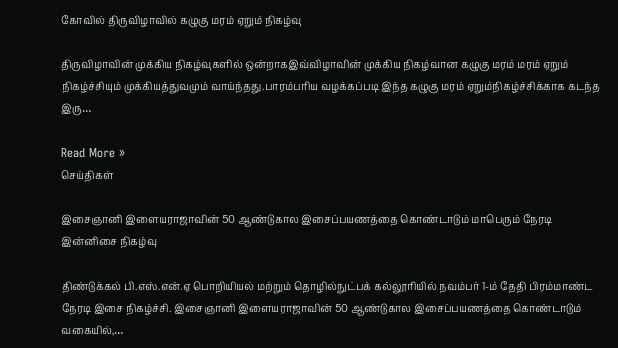கோவில் திருவிழாவில் கழுகு மரம் ஏறும் நிகழ்வு

திருவிழாவின் முக்கிய நிகழ்வுகளில் ஒன்றாகஇவ்விழாவின் முக்கிய நிகழ்வான கழுகு மரம் மரம் ஏறும் நிகழ்ச்சியும் முக்கியத்துவமும் வாய்ந்தது.பாரம்பரிய வழக்கப்படி இந்த கழுகு மரம் ஏறும்நிகழ்ச்சிக்காக கடந்த இரு…

Read More »
செய்திகள்

இசைஞானி இளையராஜாவின் 50 ஆண்டுகால இசைப்பயணத்தை கொண்டாடும் மாபெரும் நேரடி இன்னிசை நிகழ்வு

திண்டுக்கல் பி.எஸ்.என்.ஏ பொறியியல் மற்றும் தொழில்நுட்பக் கல்லூரியில் நவம்பர் 1-ம் தேதி பிரம்மாண்ட நேரடி இசை நிகழ்ச்சி. இசைஞானி இளையராஜாவின் 50 ஆண்டுகால இசைப்பயணத்தை கொண்டாடும் வகையில்,…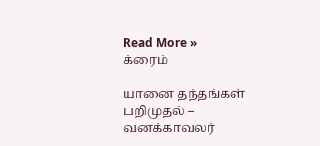Read More »
க்ரைம்

யானை தந்தங்கள் பறிமுதல் – வனக்காவலர்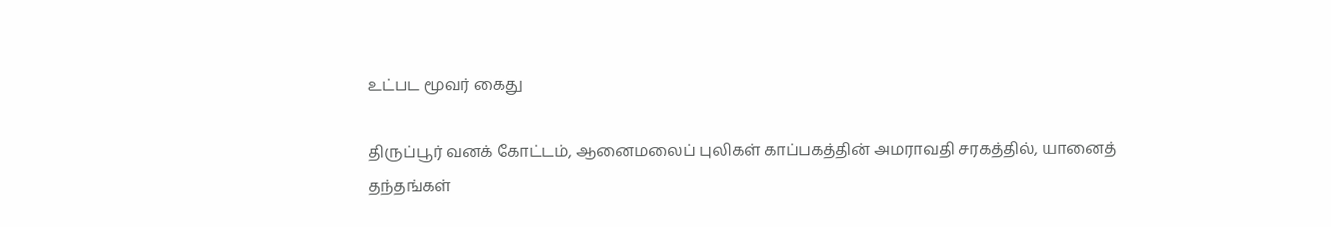உட்பட மூவர் கைது

திருப்பூர் வனக் கோட்டம், ஆனைமலைப் புலிகள் காப்பகத்தின் அமராவதி சரகத்தில், யானைத் தந்தங்கள்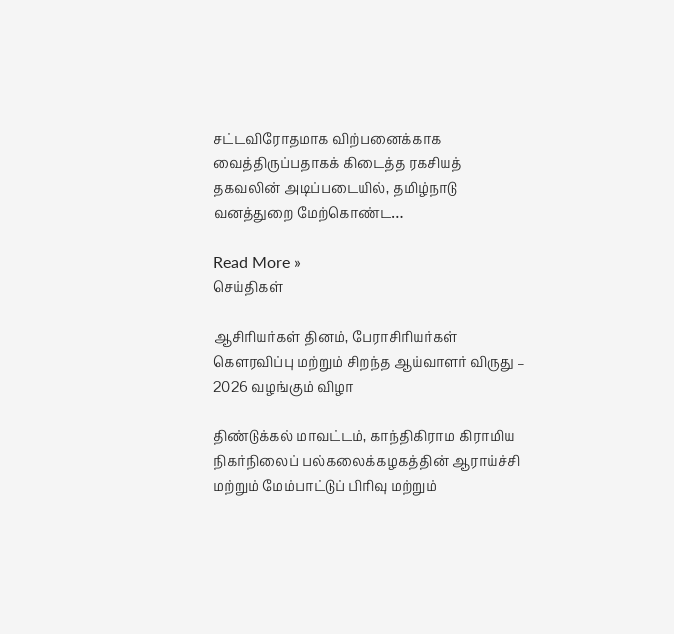சட்டவிரோதமாக விற்பனைக்காக வைத்திருப்பதாகக் கிடைத்த ரகசியத் தகவலின் அடிப்படையில், தமிழ்நாடு வனத்துறை மேற்கொண்ட…

Read More »
செய்திகள்

ஆசிரியர்கள் தினம், பேராசிரியர்கள் கௌரவிப்பு மற்றும் சிறந்த ஆய்வாளர் விருது – 2026 வழங்கும் விழா

திண்டுக்கல் மாவட்டம், காந்திகிராம கிராமிய நிகர்நிலைப் பல்கலைக்கழகத்தின் ஆராய்ச்சி மற்றும் மேம்பாட்டுப் பிரிவு மற்றும்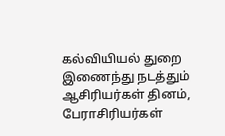கல்வியியல் துறை இணைந்து நடத்தும் ஆசிரியர்கள் தினம், பேராசிரியர்கள்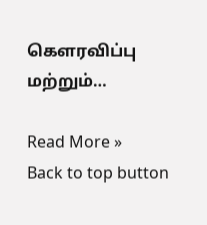கௌரவிப்பு மற்றும்…

Read More »
Back to top button